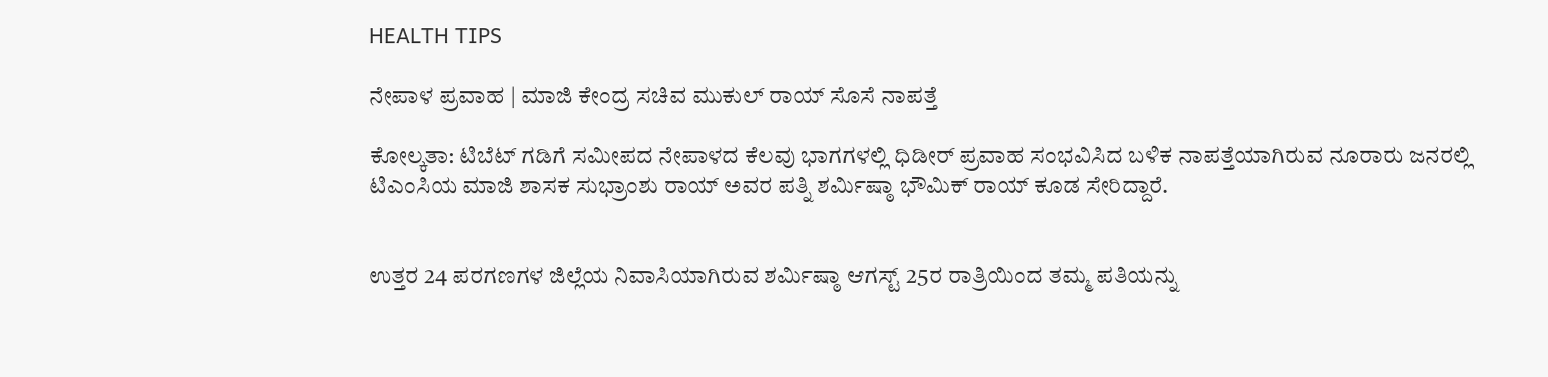HEALTH TIPS

ನೇಪಾಳ ಪ್ರವಾಹ | ಮಾಜಿ ಕೇಂದ್ರ ಸಚಿವ ಮುಕುಲ್ ರಾಯ್ ಸೊಸೆ ನಾಪತ್ತೆ

ಕೋಲ್ಕತಾ: ಟಿಬೆಟ್ ಗಡಿಗೆ ಸಮೀಪದ ನೇಪಾಳದ ಕೆಲವು ಭಾಗಗಳಲ್ಲಿ ಧಿಡೀರ್ ಪ್ರವಾಹ ಸಂಭವಿಸಿದ ಬಳಿಕ ನಾಪತ್ತೆಯಾಗಿರುವ ನೂರಾರು ಜನರಲ್ಲಿ ಟಿಎಂಸಿಯ ಮಾಜಿ ಶಾಸಕ ಸುಭ್ರಾಂಶು ರಾಯ್ ಅವರ ಪತ್ನಿ ಶರ್ಮಿಷ್ಠಾ ಭೌಮಿಕ್ ರಾಯ್ ಕೂಡ ಸೇರಿದ್ದಾರೆ.


ಉತ್ತರ 24 ಪರಗಣಗಳ ಜಿಲ್ಲೆಯ ನಿವಾಸಿಯಾಗಿರುವ ಶರ್ಮಿಷ್ಠಾ ಆಗಸ್ಟ್ 25ರ ರಾತ್ರಿಯಿಂದ ತಮ್ಮ ಪತಿಯನ್ನು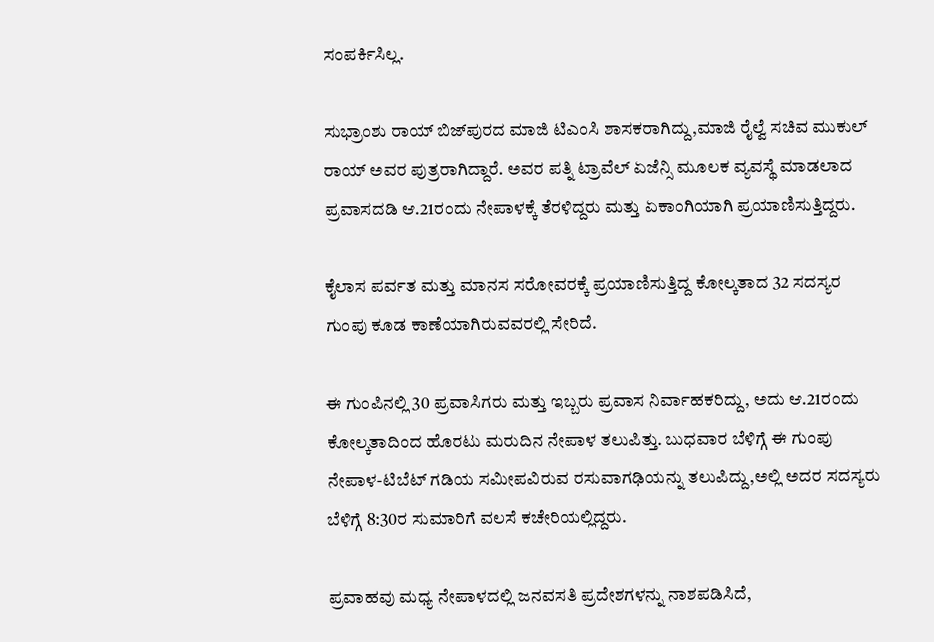ಸಂಪರ್ಕಿಸಿಲ್ಲ.

ಸುಭ್ರಾಂಶು ರಾಯ್ ಬಿಜ್‌ಪುರದ ಮಾಜಿ ಟಿಎಂಸಿ ಶಾಸಕರಾಗಿದ್ದು,ಮಾಜಿ ರೈಲ್ವೆ ಸಚಿವ ಮುಕುಲ್ ರಾಯ್ ಅವರ ಪುತ್ರರಾಗಿದ್ದಾರೆ. ಅವರ ಪತ್ನಿ ಟ್ರಾವೆಲ್ ಏಜೆನ್ಸಿ ಮೂಲಕ ವ್ಯವಸ್ಥೆ ಮಾಡಲಾದ ಪ್ರವಾಸದಡಿ ಆ.21ರಂದು ನೇಪಾಳಕ್ಕೆ ತೆರಳಿದ್ದರು ಮತ್ತು ಏಕಾಂಗಿಯಾಗಿ ಪ್ರಯಾಣಿಸುತ್ತಿದ್ದರು.

ಕೈಲಾಸ ಪರ್ವತ ಮತ್ತು ಮಾನಸ ಸರೋವರಕ್ಕೆ ಪ್ರಯಾಣಿಸುತ್ತಿದ್ದ ಕೋಲ್ಕತಾದ 32 ಸದಸ್ಯರ ಗುಂಪು ಕೂಡ ಕಾಣೆಯಾಗಿರುವವರಲ್ಲಿ ಸೇರಿದೆ.

ಈ ಗುಂಪಿನಲ್ಲಿ 30 ಪ್ರವಾಸಿಗರು ಮತ್ತು ಇಬ್ಬರು ಪ್ರವಾಸ ನಿರ್ವಾಹಕರಿದ್ದು, ಅದು ಆ.21ರಂದು ಕೋಲ್ಕತಾದಿಂದ ಹೊರಟು ಮರುದಿನ ನೇಪಾಳ ತಲುಪಿತ್ತು. ಬುಧವಾರ ಬೆಳಿಗ್ಗೆ ಈ ಗುಂಪು ನೇಪಾಳ-ಟಿಬೆಟ್ ಗಡಿಯ ಸಮೀಪವಿರುವ ರಸುವಾಗಢಿಯನ್ನು ತಲುಪಿದ್ದು,ಅಲ್ಲಿ ಅದರ ಸದಸ್ಯರು ಬೆಳಿಗ್ಗೆ 8:30ರ ಸುಮಾರಿಗೆ ವಲಸೆ ಕಚೇರಿಯಲ್ಲಿದ್ದರು.

ಪ್ರವಾಹವು ಮಧ್ಯ ನೇಪಾಳದಲ್ಲಿ ಜನವಸತಿ ಪ್ರದೇಶಗಳನ್ನು ನಾಶಪಡಿಸಿದೆ,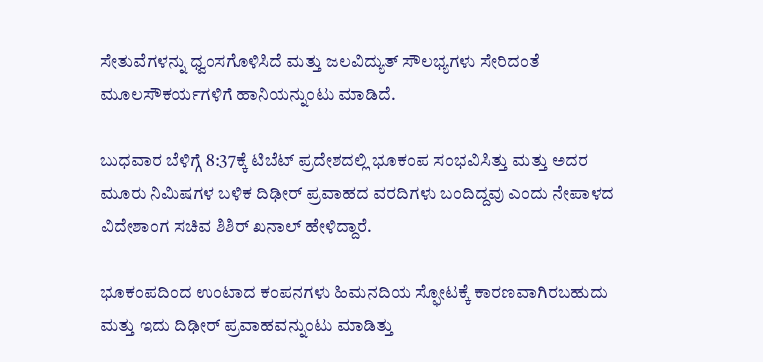ಸೇತುವೆಗಳನ್ನು ಧ್ವಂಸಗೊಳಿಸಿದೆ ಮತ್ತು ಜಲವಿದ್ಯುತ್ ಸೌಲಭ್ಯಗಳು ಸೇರಿದಂತೆ ಮೂಲಸೌಕರ್ಯಗಳಿಗೆ ಹಾನಿಯನ್ನುಂಟು ಮಾಡಿದೆ.

ಬುಧವಾರ ಬೆಳಿಗ್ಗೆ 8:37ಕ್ಕೆ ಟಿಬೆಟ್ ಪ್ರದೇಶದಲ್ಲಿ ಭೂಕಂಪ ಸಂಭವಿಸಿತ್ತು ಮತ್ತು ಅದರ ಮೂರು ನಿಮಿಷಗಳ ಬಳಿಕ ದಿಢೀರ್ ಪ್ರವಾಹದ ವರದಿಗಳು ಬಂದಿದ್ದವು ಎಂದು ನೇಪಾಳದ ವಿದೇಶಾಂಗ ಸಚಿವ ಶಿಶಿರ್ ಖನಾಲ್ ಹೇಳಿದ್ದಾರೆ.

ಭೂಕಂಪದಿಂದ ಉಂಟಾದ ಕಂಪನಗಳು ಹಿಮನದಿಯ ಸ್ಫೋಟಕ್ಕೆ ಕಾರಣವಾಗಿರಬಹುದು ಮತ್ತು ಇದು ದಿಢೀರ್ ಪ್ರವಾಹವನ್ನುಂಟು ಮಾಡಿತ್ತು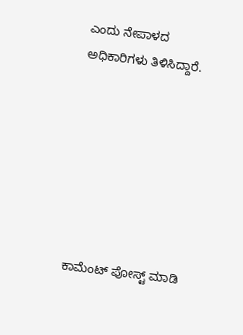ಎಂದು ನೇಪಾಳದ ಅಧಿಕಾರಿಗಳು ತಿಳಿಸಿದ್ದಾರೆ.







ಕಾಮೆಂಟ್‌‌ ಪೋಸ್ಟ್‌ ಮಾಡಿ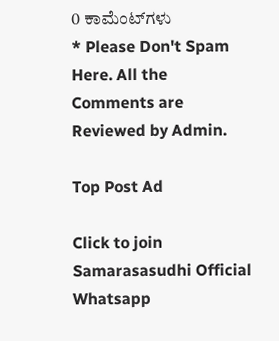0 ಕಾಮೆಂಟ್‌ಗಳು
* Please Don't Spam Here. All the Comments are Reviewed by Admin.

Top Post Ad

Click to join Samarasasudhi Official Whatsapp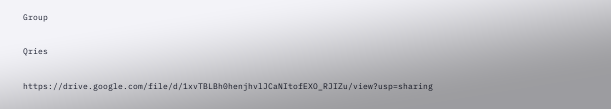Group

Qries

https://drive.google.com/file/d/1xvTBLBh0henjhvlJCaNItofEXO_RJIZu/view?usp=sharing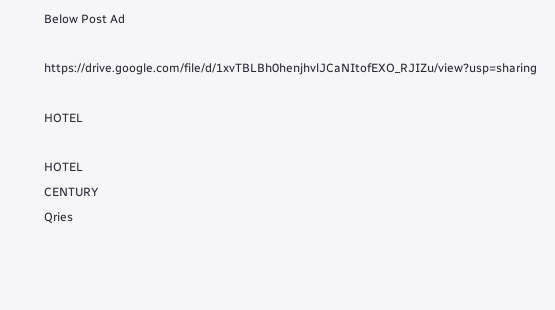Below Post Ad

https://drive.google.com/file/d/1xvTBLBh0henjhvlJCaNItofEXO_RJIZu/view?usp=sharing

HOTEL

HOTEL
CENTURY
Qries